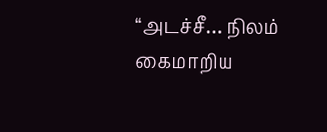“அடச்சீ… நிலம் கைமாறிய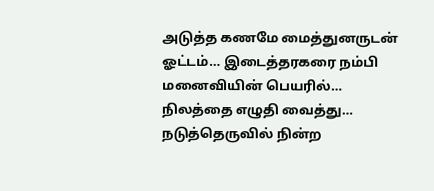அடுத்த கணமே மைத்துனருடன் ஓட்டம்… இடைத்தரகரை நம்பி மனைவியின் பெயரில்… நிலத்தை எழுதி வைத்து… நடுத்தெருவில் நின்ற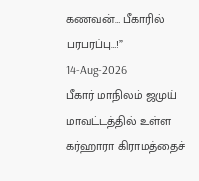கணவன்… பீகாரில் பரபரப்பு…!”
14-Aug-2026
பீகார் மாநிலம் ஜமுய் மாவட்டத்தில் உள்ள கர்ஹாரா கிராமத்தைச்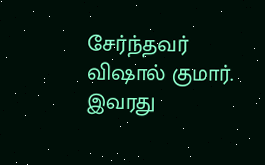சேர்ந்தவர் விஷால் குமார். இவரது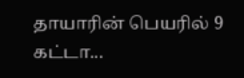தாயாரின் பெயரில் 9 கட்டா...